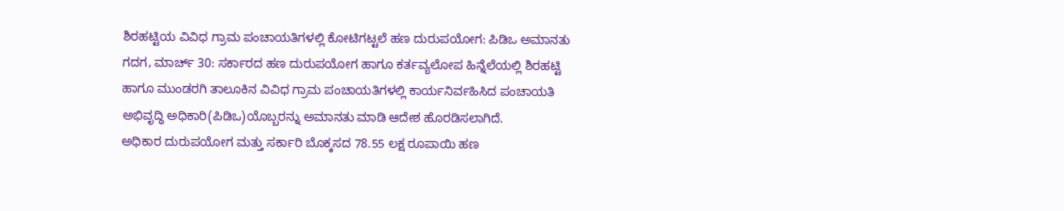ಶಿರಹಟ್ಟಿಯ ವಿವಿಧ ಗ್ರಾಮ ಪಂಚಾಯತಿಗಳಲ್ಲಿ ಕೋಟಿಗಟ್ಟಲೆ ಹಣ ದುರುಪಯೋಗ: ಪಿಡಿಒ ಅಮಾನತು
ಗದಗ, ಮಾರ್ಚ್ 30: ಸರ್ಕಾರದ ಹಣ ದುರುಪಯೋಗ ಹಾಗೂ ಕರ್ತವ್ಯಲೋಪ ಹಿನ್ನೆಲೆಯಲ್ಲಿ ಶಿರಹಟ್ಟಿ ಹಾಗೂ ಮುಂಡರಗಿ ತಾಲೂಕಿನ ವಿವಿಧ ಗ್ರಾಮ ಪಂಚಾಯತಿಗಳಲ್ಲಿ ಕಾರ್ಯನಿರ್ವಹಿಸಿದ ಪಂಚಾಯತಿ ಅಭಿವೃದ್ಧಿ ಅಧಿಕಾರಿ(ಪಿಡಿಒ)ಯೊಬ್ಬರನ್ನು ಅಮಾನತು ಮಾಡಿ ಆದೇಶ ಹೊರಡಿಸಲಾಗಿದೆ.
ಅಧಿಕಾರ ದುರುಪಯೋಗ ಮತ್ತು ಸರ್ಕಾರಿ ಬೊಕ್ಕಸದ 78.55 ಲಕ್ಷ ರೂಪಾಯಿ ಹಣ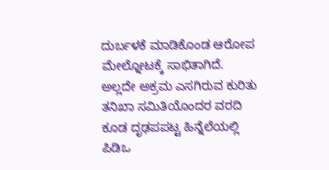ದುರ್ಬಳಕೆ ಮಾಡಿಕೊಂಡ ಆರೋಪ ಮೇಲ್ನೋಟಕ್ಕೆ ಸಾಭಿತಾಗಿದೆ. ಅಲ್ಲದೇ ಅಕ್ರಮ ಎಸಗಿರುವ ಕುರಿತು ತನಿಖಾ ಸಮಿತಿಯೊಂದರ ವರದಿ ಕೂಡ ದೃಢಪಪಟ್ಟ ಹಿನ್ನೆಲೆಯಲ್ಲಿ ಪಿಡಿಒ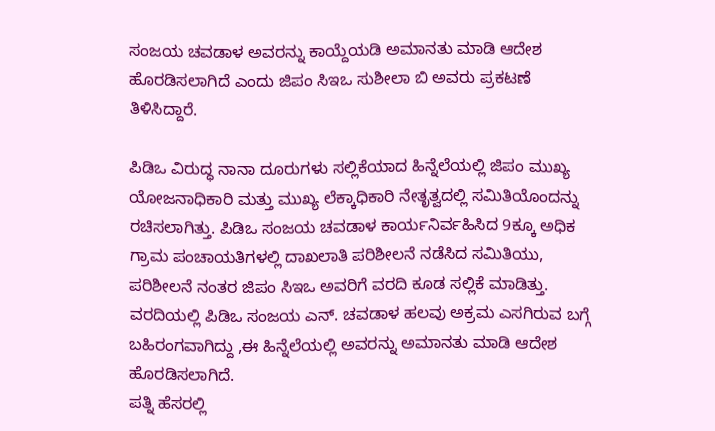ಸಂಜಯ ಚವಡಾಳ ಅವರನ್ನು ಕಾಯ್ದೆಯಡಿ ಅಮಾನತು ಮಾಡಿ ಆದೇಶ ಹೊರಡಿಸಲಾಗಿದೆ ಎಂದು ಜಿಪಂ ಸಿಇಒ ಸುಶೀಲಾ ಬಿ ಅವರು ಪ್ರಕಟಣೆ ತಿಳಿಸಿದ್ದಾರೆ.

ಪಿಡಿಒ ವಿರುದ್ಧ ನಾನಾ ದೂರುಗಳು ಸಲ್ಲಿಕೆಯಾದ ಹಿನ್ನೆಲೆಯಲ್ಲಿ ಜಿಪಂ ಮುಖ್ಯ ಯೋಜನಾಧಿಕಾರಿ ಮತ್ತು ಮುಖ್ಯ ಲೆಕ್ಕಾಧಿಕಾರಿ ನೇತೃತ್ವದಲ್ಲಿ ಸಮಿತಿಯೊಂದನ್ನು ರಚಿಸಲಾಗಿತ್ತು. ಪಿಡಿಒ ಸಂಜಯ ಚವಡಾಳ ಕಾರ್ಯನಿರ್ವಹಿಸಿದ 9ಕ್ಕೂ ಅಧಿಕ ಗ್ರಾಮ ಪಂಚಾಯತಿಗಳಲ್ಲಿ ದಾಖಲಾತಿ ಪರಿಶೀಲನೆ ನಡೆಸಿದ ಸಮಿತಿಯು, ಪರಿಶೀಲನೆ ನಂತರ ಜಿಪಂ ಸಿಇಒ ಅವರಿಗೆ ವರದಿ ಕೂಡ ಸಲ್ಲಿಕೆ ಮಾಡಿತ್ತು.
ವರದಿಯಲ್ಲಿ ಪಿಡಿಒ ಸಂಜಯ ಎನ್. ಚವಡಾಳ ಹಲವು ಅಕ್ರಮ ಎಸಗಿರುವ ಬಗ್ಗೆ ಬಹಿರಂಗವಾಗಿದ್ದು ,ಈ ಹಿನ್ನೆಲೆಯಲ್ಲಿ ಅವರನ್ನು ಅಮಾನತು ಮಾಡಿ ಆದೇಶ ಹೊರಡಿಸಲಾಗಿದೆ.
ಪತ್ನಿ ಹೆಸರಲ್ಲಿ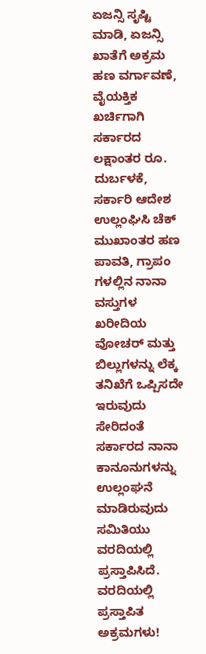ಏಜನ್ಸಿ ಸೃಷ್ಟಿ ಮಾಡಿ, ಏಜನ್ಸಿ ಖಾತೆಗೆ ಅಕ್ರಮ ಹಣ ವರ್ಗಾವಣೆ, ವೈಯಕ್ತಿಕ ಖರ್ಚಿಗಾಗಿ ಸರ್ಕಾರದ ಲಕ್ಷಾಂತರ ರೂ. ದುರ್ಬಳಕೆ, ಸರ್ಕಾರಿ ಆದೇಶ ಉಲ್ಲಂಘಿಸಿ ಚೆಕ್ ಮುಖಾಂತರ ಹಣ ಪಾವತಿ, ಗ್ರಾಪಂ ಗಳಲ್ಲಿನ ನಾನಾ ವಸ್ತುಗಳ ಖರೀದಿಯ ವೋಚರ್ ಮತ್ತು ಬಿಲ್ಲುಗಳನ್ನು ಲೆಕ್ಕ ತನಿಖೆಗೆ ಒಪ್ಪಿಸದೇ ಇರುವುದು ಸೇರಿದಂತೆ ಸರ್ಕಾರದ ನಾನಾ ಕಾನೂನುಗಳನ್ನು ಉಲ್ಲಂಘನೆ ಮಾಡಿರುವುದು ಸಮಿತಿಯು ವರದಿಯಲ್ಲಿ ಪ್ರಸ್ತಾಪಿಸಿದೆ.
ವರದಿಯಲ್ಲಿ ಪ್ರಸ್ತಾಪಿತ ಅಕ್ರಮಗಳು!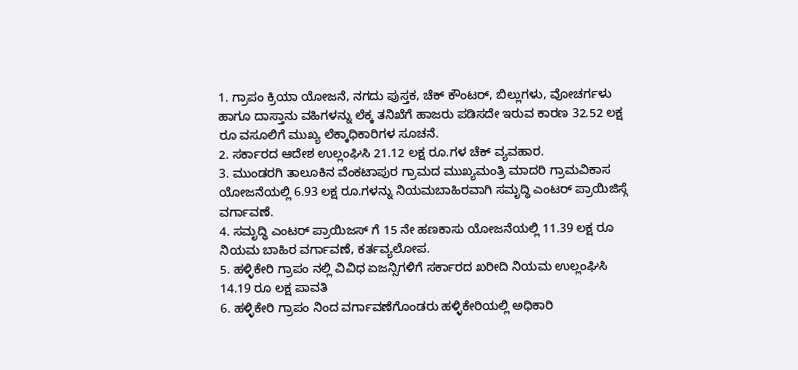1. ಗ್ರಾಪಂ ಕ್ರಿಯಾ ಯೋಜನೆ, ನಗದು ಪುಸ್ತಕ, ಚೆಕ್ ಕೌಂಟರ್, ಬಿಲ್ಲುಗಳು, ವೋಚರ್ಗಳು ಹಾಗೂ ದಾಸ್ತಾನು ವಹಿಗಳನ್ನು ಲೆಕ್ಕ ತನಿಖೆಗೆ ಹಾಜರು ಪಡಿಸದೇ ಇರುವ ಕಾರಣ 32.52 ಲಕ್ಷ ರೂ ವಸೂಲಿಗೆ ಮುಖ್ಯ ಲೆಕ್ಕಾಧಿಕಾರಿಗಳ ಸೂಚನೆ.
2. ಸರ್ಕಾರದ ಆದೇಶ ಉಲ್ಲಂಘಿಸಿ 21.12 ಲಕ್ಷ ರೂ.ಗಳ ಚೆಕ್ ವ್ಯವಹಾರ.
3. ಮುಂಡರಗಿ ತಾಲೂಕಿನ ವೆಂಕಟಾಪುರ ಗ್ರಾಮದ ಮುಖ್ಯಮಂತ್ರಿ ಮಾದರಿ ಗ್ರಾಮವಿಕಾಸ ಯೋಜನೆಯಲ್ಲಿ 6.93 ಲಕ್ಷ ರೂ.ಗಳನ್ನು ನಿಯಮಬಾಹಿರವಾಗಿ ಸಮೃದ್ಧಿ ಎಂಟರ್ ಪ್ರಾಯಿಜಿಸ್ಗೆ ವರ್ಗಾವಣೆ.
4. ಸಮೃದ್ಧಿ ಎಂಟರ್ ಪ್ರಾಯಿಜಸ್ ಗೆ 15 ನೇ ಹಣಕಾಸು ಯೋಜನೆಯಲ್ಲಿ 11.39 ಲಕ್ಷ ರೂ ನಿಯಮ ಬಾಹಿರ ವರ್ಗಾವಣೆ, ಕರ್ತವ್ಯಲೋಪ.
5. ಹಳ್ಳಿಕೇರಿ ಗ್ರಾಪಂ ನಲ್ಲಿ ವಿವಿಧ ಏಜನ್ಸಿಗಳಿಗೆ ಸರ್ಕಾರದ ಖರೀದಿ ನಿಯಮ ಉಲ್ಲಂಘಿಸಿ 14.19 ರೂ ಲಕ್ಷ ಪಾವತಿ
6. ಹಳ್ಳಿಕೇರಿ ಗ್ರಾಪಂ ನಿಂದ ವರ್ಗಾವಣೆಗೊಂಡರು ಹಳ್ಳಿಕೇರಿಯಲ್ಲಿ ಅಧಿಕಾರಿ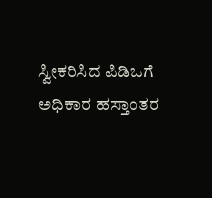ಸ್ವೀಕರಿಸಿದ ಪಿಡಿಒಗೆ ಅಧಿಕಾರ ಹಸ್ತಾಂತರ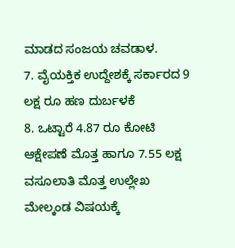ಮಾಡದ ಸಂಜಯ ಚವಡಾಳ.
7. ವೈಯಕ್ತಿಕ ಉದ್ದೇಶಕ್ಕೆ ಸರ್ಕಾರದ 9 ಲಕ್ಷ ರೂ ಹಣ ದುರ್ಬಳಕೆ
8. ಒಟ್ಟಾರೆ 4.87 ರೂ ಕೋಟಿ ಆಕ್ಷೇಪಣೆ ಮೊತ್ತ ಹಾಗೂ 7.55 ಲಕ್ಷ ವಸೂಲಾತಿ ಮೊತ್ತ ಉಲ್ಲೇಖ
ಮೇಲ್ಕಂಡ ವಿಷಯಕ್ಕೆ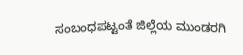ಸಂಬಂಧಪಟ್ಟಂತೆ ಜಿಲ್ಲೆಯ ಮುಂಡರಗಿ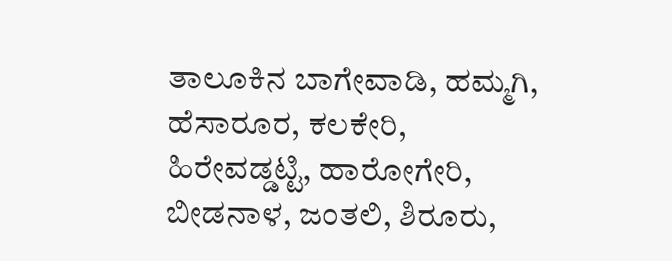ತಾಲೂಕಿನ ಬಾಗೇವಾಡಿ, ಹಮ್ಮಗಿ, ಹೆಸಾರೂರ, ಕಲಕೇರಿ, ಹಿರೇವಡ್ಡಟ್ಟಿ, ಹಾರೋಗೇರಿ, ಬೀಡನಾಳ, ಜಂತಲಿ, ಶಿರೂರು,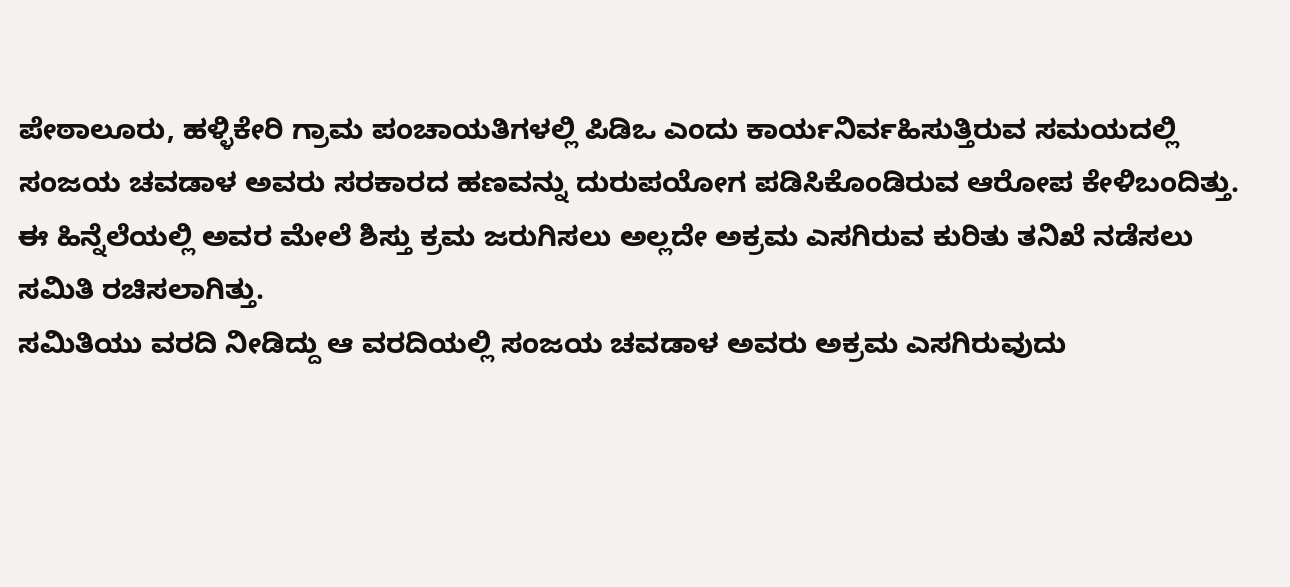ಪೇಠಾಲೂರು, ಹಳ್ಳಿಕೇರಿ ಗ್ರಾಮ ಪಂಚಾಯತಿಗಳಲ್ಲಿ ಪಿಡಿಒ ಎಂದು ಕಾರ್ಯನಿರ್ವಹಿಸುತ್ತಿರುವ ಸಮಯದಲ್ಲಿ ಸಂಜಯ ಚವಡಾಳ ಅವರು ಸರಕಾರದ ಹಣವನ್ನು ದುರುಪಯೋಗ ಪಡಿಸಿಕೊಂಡಿರುವ ಆರೋಪ ಕೇಳಿಬಂದಿತ್ತು. ಈ ಹಿನ್ನೆಲೆಯಲ್ಲಿ ಅವರ ಮೇಲೆ ಶಿಸ್ತು ಕ್ರಮ ಜರುಗಿಸಲು ಅಲ್ಲದೇ ಅಕ್ರಮ ಎಸಗಿರುವ ಕುರಿತು ತನಿಖೆ ನಡೆಸಲು ಸಮಿತಿ ರಚಿಸಲಾಗಿತ್ತು.
ಸಮಿತಿಯು ವರದಿ ನೀಡಿದ್ದು ಆ ವರದಿಯಲ್ಲಿ ಸಂಜಯ ಚವಡಾಳ ಅವರು ಅಕ್ರಮ ಎಸಗಿರುವುದು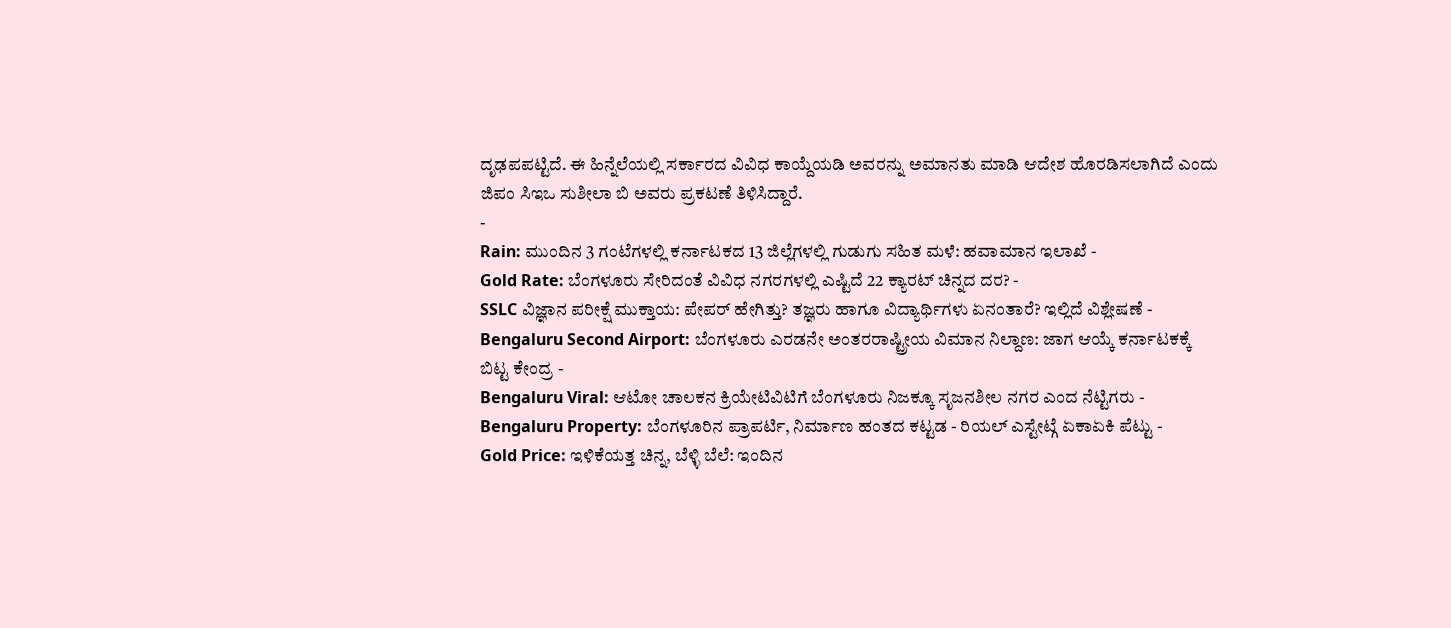ದೃಢಪಪಟ್ಟಿದೆ. ಈ ಹಿನ್ನೆಲೆಯಲ್ಲಿ ಸರ್ಕಾರದ ವಿವಿಧ ಕಾಯ್ದೆಯಡಿ ಅವರನ್ನು ಅಮಾನತು ಮಾಡಿ ಆದೇಶ ಹೊರಡಿಸಲಾಗಿದೆ ಎಂದು ಜಿಪಂ ಸಿಇಒ ಸುಶೀಲಾ ಬಿ ಅವರು ಪ್ರಕಟಣೆ ತಿಳಿಸಿದ್ದಾರೆ.
-
Rain: ಮುಂದಿನ 3 ಗಂಟೆಗಳಲ್ಲಿ ಕರ್ನಾಟಕದ 13 ಜಿಲ್ಲೆಗಳಲ್ಲಿ ಗುಡುಗು ಸಹಿತ ಮಳೆ: ಹವಾಮಾನ ಇಲಾಖೆ -
Gold Rate: ಬೆಂಗಳೂರು ಸೇರಿದಂತೆ ವಿವಿಧ ನಗರಗಳಲ್ಲಿ ಎಷ್ಟಿದೆ 22 ಕ್ಯಾರಟ್ ಚಿನ್ನದ ದರ? -
SSLC ವಿಜ್ಞಾನ ಪರೀಕ್ಷೆ ಮುಕ್ತಾಯ: ಪೇಪರ್ ಹೇಗಿತ್ತು? ತಜ್ಞರು ಹಾಗೂ ವಿದ್ಯಾರ್ಥಿಗಳು ಏನಂತಾರೆ? ಇಲ್ಲಿದೆ ವಿಶ್ಲೇಷಣೆ -
Bengaluru Second Airport: ಬೆಂಗಳೂರು ಎರಡನೇ ಅಂತರರಾಷ್ಟ್ರೀಯ ವಿಮಾನ ನಿಲ್ದಾಣ: ಜಾಗ ಆಯ್ಕೆ ಕರ್ನಾಟಕಕ್ಕೆ ಬಿಟ್ಟ ಕೇಂದ್ರ -
Bengaluru Viral: ಆಟೋ ಚಾಲಕನ ಕ್ರಿಯೇಟಿವಿಟಿಗೆ ಬೆಂಗಳೂರು ನಿಜಕ್ಕೂ ಸೃಜನಶೀಲ ನಗರ ಎಂದ ನೆಟ್ಟಿಗರು -
Bengaluru Property: ಬೆಂಗಳೂರಿನ ಪ್ರಾಪರ್ಟಿ, ನಿರ್ಮಾಣ ಹಂತದ ಕಟ್ಟಡ - ರಿಯಲ್ ಎಸ್ಟೇಟ್ಗೆ ಏಕಾಏಕಿ ಪೆಟ್ಟು -
Gold Price: ಇಳಿಕೆಯತ್ತ ಚಿನ್ನ, ಬೆಳ್ಳಿ ಬೆಲೆ: ಇಂದಿನ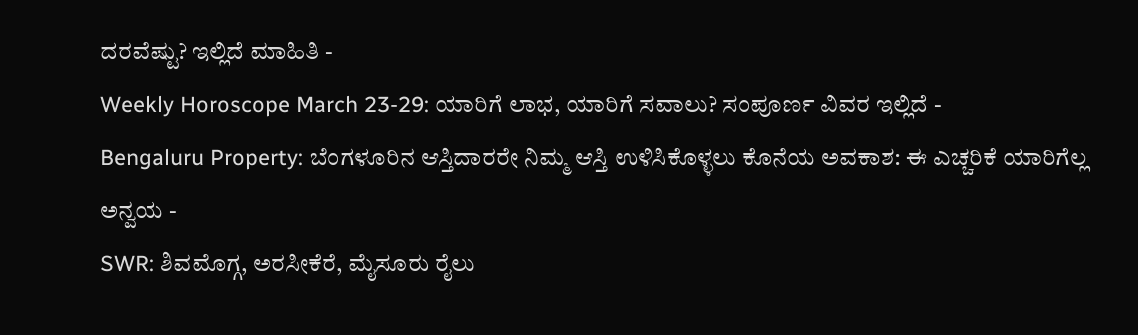ದರವೆಷ್ಟು? ಇಲ್ಲಿದೆ ಮಾಹಿತಿ -
Weekly Horoscope March 23-29: ಯಾರಿಗೆ ಲಾಭ, ಯಾರಿಗೆ ಸವಾಲು? ಸಂಪೂರ್ಣ ವಿವರ ಇಲ್ಲಿದೆ -
Bengaluru Property: ಬೆಂಗಳೂರಿನ ಆಸ್ತಿದಾರರೇ ನಿಮ್ಮ ಆಸ್ತಿ ಉಳಿಸಿಕೊಳ್ಳಲು ಕೊನೆಯ ಅವಕಾಶ: ಈ ಎಚ್ಚರಿಕೆ ಯಾರಿಗೆಲ್ಲ ಅನ್ವಯ -
SWR: ಶಿವಮೊಗ್ಗ, ಅರಸೀಕೆರೆ, ಮೈಸೂರು ರೈಲು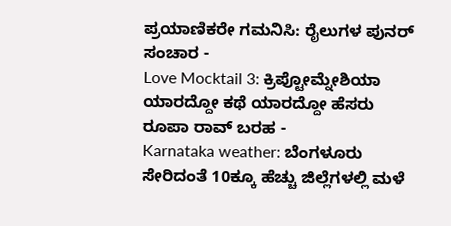ಪ್ರಯಾಣಿಕರೇ ಗಮನಿಸಿ: ರೈಲುಗಳ ಪುನರ್ ಸಂಚಾರ -
Love Mocktail 3: ಕ್ರಿಪ್ಟೋಮ್ನೇಶಿಯಾ ಯಾರದ್ದೋ ಕಥೆ ಯಾರದ್ದೋ ಹೆಸರು ರೂಪಾ ರಾವ್ ಬರಹ -
Karnataka weather: ಬೆಂಗಳೂರು ಸೇರಿದಂತೆ 10ಕ್ಕೂ ಹೆಚ್ಚು ಜಿಲ್ಲೆಗಳಲ್ಲಿ ಮಳೆ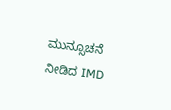ಮುನ್ಸೂಚನೆ ನೀಡಿದ IMD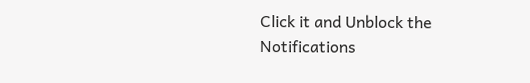Click it and Unblock the Notifications